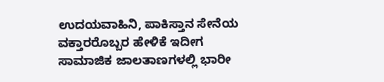ಉದಯವಾಹಿನಿ, ಪಾಕಿಸ್ತಾನ ಸೇನೆಯ ವಕ್ತಾರರೊಬ್ಬರ ಹೇಳಿಕೆ ಇದೀಗ ಸಾಮಾಜಿಕ ಜಾಲತಾಣಗಳಲ್ಲಿ ಭಾರೀ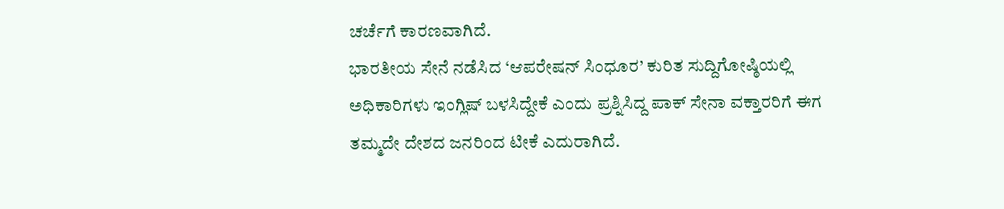ಚರ್ಚೆಗೆ ಕಾರಣವಾಗಿದೆ.
ಭಾರತೀಯ ಸೇನೆ ನಡೆಸಿದ ‘ಆಪರೇಷನ್ ಸಿಂಧೂರ’ ಕುರಿತ ಸುದ್ದಿಗೋಷ್ಠಿಯಲ್ಲಿ ಅಧಿಕಾರಿಗಳು ಇಂಗ್ಲಿಷ್ ಬಳಸಿದ್ದೇಕೆ ಎಂದು ಪ್ರಶ್ನಿಸಿದ್ದ ಪಾಕ್ ಸೇನಾ ವಕ್ತಾರರಿಗೆ ಈಗ ತಮ್ಮದೇ ದೇಶದ ಜನರಿಂದ ಟೀಕೆ ಎದುರಾಗಿದೆ.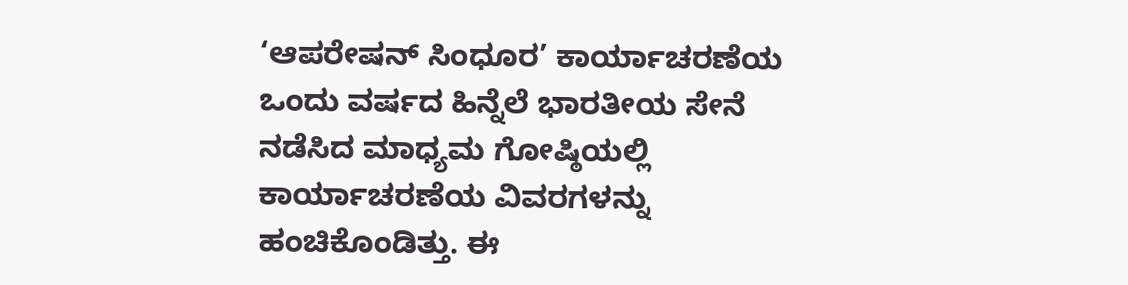‘ಆಪರೇಷನ್ ಸಿಂಧೂರ’ ಕಾರ್ಯಾಚರಣೆಯ ಒಂದು ವರ್ಷದ ಹಿನ್ನೆಲೆ ಭಾರತೀಯ ಸೇನೆ ನಡೆಸಿದ ಮಾಧ್ಯಮ ಗೋಷ್ಠಿಯಲ್ಲಿ ಕಾರ್ಯಾಚರಣೆಯ ವಿವರಗಳನ್ನು ಹಂಚಿಕೊಂಡಿತ್ತು. ಈ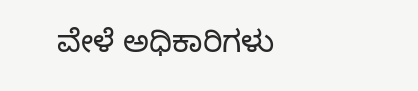ವೇಳೆ ಅಧಿಕಾರಿಗಳು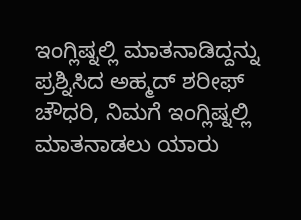ಇಂಗ್ಲಿಷ್ನಲ್ಲಿ ಮಾತನಾಡಿದ್ದನ್ನು ಪ್ರಶ್ನಿಸಿದ ಅಹ್ಮದ್ ಶರೀಫ್ ಚೌಧರಿ, ನಿಮಗೆ ಇಂಗ್ಲಿಷ್ನಲ್ಲಿ ಮಾತನಾಡಲು ಯಾರು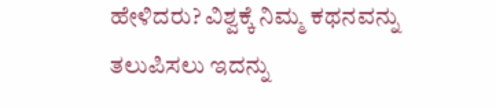ಹೇಳಿದರು? ವಿಶ್ವಕ್ಕೆ ನಿಮ್ಮ ಕಥನವನ್ನು ತಲುಪಿಸಲು ಇದನ್ನು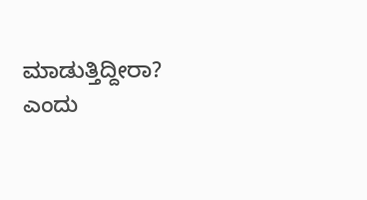ಮಾಡುತ್ತಿದ್ದೀರಾ? ಎಂದು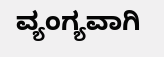ವ್ಯಂಗ್ಯವಾಗಿ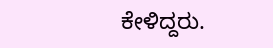ಕೇಳಿದ್ದರು.